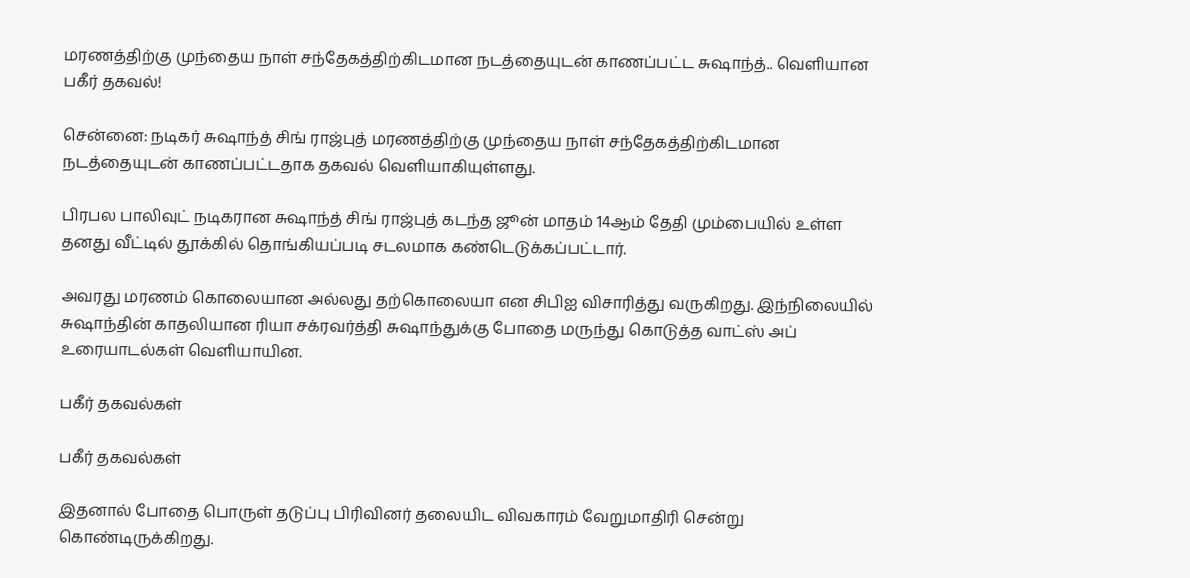மரணத்திற்கு முந்தைய நாள் சந்தேகத்திற்கிடமான நடத்தையுடன் காணப்பட்ட சுஷாந்த்.. வெளியான பகீர் தகவல்!

சென்னை: நடிகர் சுஷாந்த் சிங் ராஜ்புத் மரணத்திற்கு முந்தைய நாள் சந்தேகத்திற்கிடமான நடத்தையுடன் காணப்பட்டதாக தகவல் வெளியாகியுள்ளது.

பிரபல பாலிவுட் நடிகரான சுஷாந்த் சிங் ராஜ்புத் கடந்த ஜூன் மாதம் 14ஆம் தேதி மும்பையில் உள்ள தனது வீட்டில் தூக்கில் தொங்கியப்படி சடலமாக கண்டெடுக்கப்பட்டார்.

அவரது மரணம் கொலையான அல்லது தற்கொலையா என சிபிஐ விசாரித்து வருகிறது. இந்நிலையில் சுஷாந்தின் காதலியான ரியா சக்ரவர்த்தி சுஷாந்துக்கு போதை மருந்து கொடுத்த வாட்ஸ் அப் உரையாடல்கள் வெளியாயின.

பகீர் தகவல்கள்

பகீர் தகவல்கள்

இதனால் போதை பொருள் தடுப்பு பிரிவினர் தலையிட விவகாரம் வேறுமாதிரி சென்று கொண்டிருக்கிறது.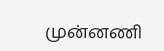முன்னணி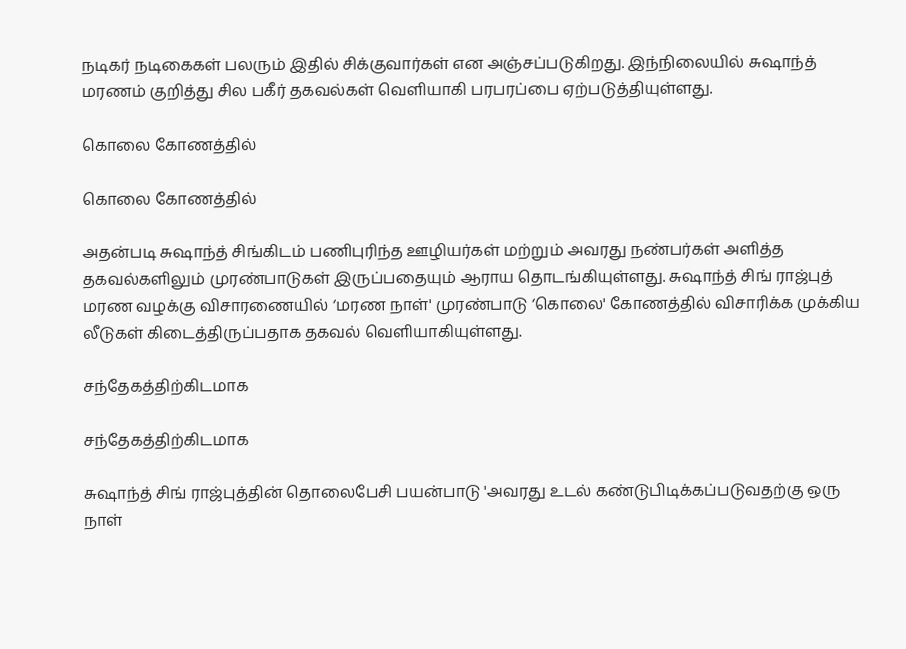நடிகர் நடிகைகள் பலரும் இதில் சிக்குவார்கள் என அஞ்சப்படுகிறது. இந்நிலையில் சுஷாந்த் மரணம் குறித்து சில பகீர் தகவல்கள் வெளியாகி பரபரப்பை ஏற்படுத்தியுள்ளது.

கொலை கோணத்தில்

கொலை கோணத்தில்

அதன்படி சுஷாந்த் சிங்கிடம் பணிபுரிந்த ஊழியர்கள் மற்றும் அவரது நண்பர்கள் அளித்த தகவல்களிலும் முரண்பாடுகள் இருப்பதையும் ஆராய தொடங்கியுள்ளது. சுஷாந்த் சிங் ராஜ்புத் மரண வழக்கு விசாரணையில் ‘மரண நாள்' முரண்பாடு ‘கொலை' கோணத்தில் விசாரிக்க முக்கிய லீடுகள் கிடைத்திருப்பதாக தகவல் வெளியாகியுள்ளது.

சந்தேகத்திற்கிடமாக

சந்தேகத்திற்கிடமாக

சுஷாந்த் சிங் ராஜ்புத்தின் தொலைபேசி பயன்பாடு 'அவரது உடல் கண்டுபிடிக்கப்படுவதற்கு ஒரு நாள்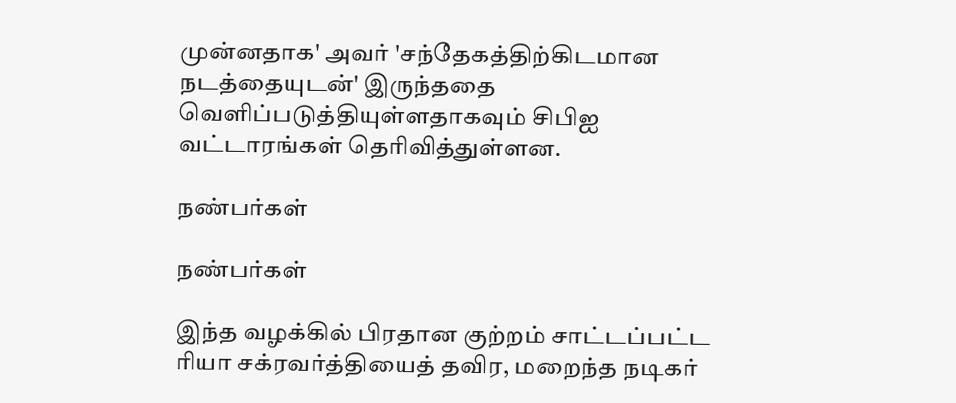முன்னதாக' அவர் 'சந்தேகத்திற்கிடமான நடத்தையுடன்' இருந்ததை வெளிப்படுத்தியுள்ளதாகவும் சிபிஐ வட்டாரங்கள் தெரிவித்துள்ளன.

நண்பர்கள்

நண்பர்கள்

இந்த வழக்கில் பிரதான குற்றம் சாட்டப்பட்ட ரியா சக்ரவர்த்தியைத் தவிர, மறைந்த நடிகர்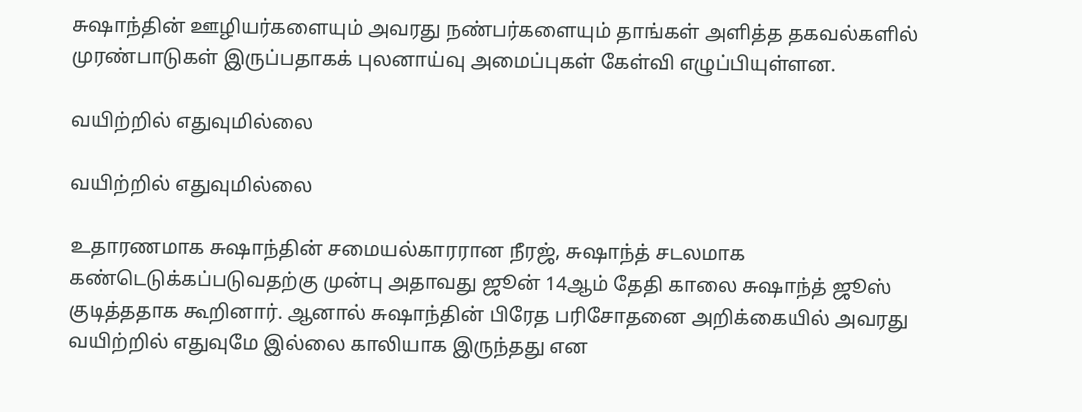சுஷாந்தின் ஊழியர்களையும் அவரது நண்பர்களையும் தாங்கள் அளித்த தகவல்களில் முரண்பாடுகள் இருப்பதாகக் புலனாய்வு அமைப்புகள் கேள்வி எழுப்பியுள்ளன.

வயிற்றில் எதுவுமில்லை

வயிற்றில் எதுவுமில்லை

உதாரணமாக சுஷாந்தின் சமையல்காரரான நீரஜ், சுஷாந்த் சடலமாக கண்டெடுக்கப்படுவதற்கு முன்பு அதாவது ஜூன் 14ஆம் தேதி காலை சுஷாந்த் ஜூஸ் குடித்ததாக கூறினார். ஆனால் சுஷாந்தின் பிரேத பரிசோதனை அறிக்கையில் அவரது வயிற்றில் எதுவுமே இல்லை காலியாக இருந்தது என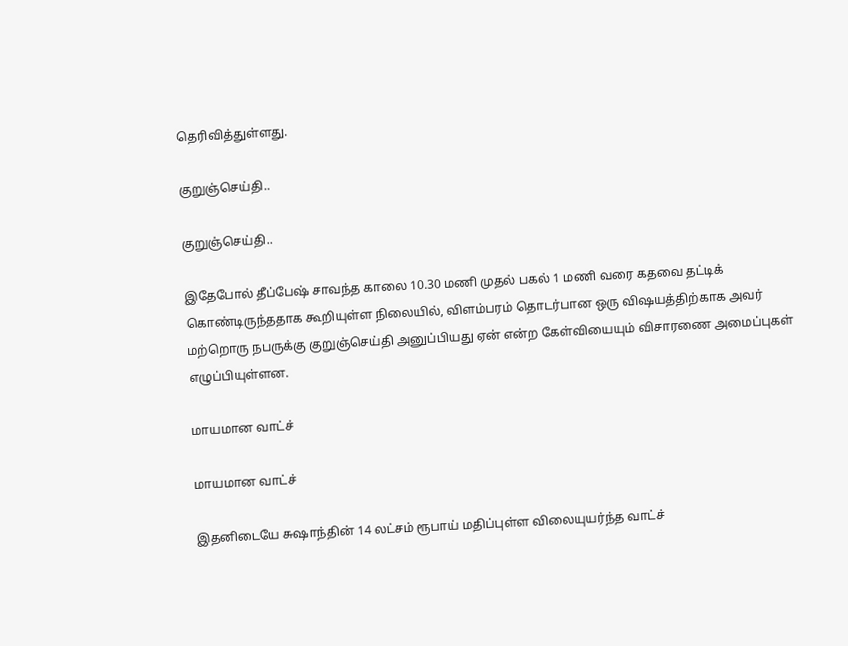தெரிவித்துள்ளது.

குறுஞ்செய்தி..

குறுஞ்செய்தி..

இதேபோல் தீப்பேஷ் சாவந்த காலை 10.30 மணி முதல் பகல் 1 மணி வரை கதவை தட்டிக் கொண்டிருந்ததாக கூறியுள்ள நிலையில், விளம்பரம் தொடர்பான ஒரு விஷயத்திற்காக அவர் மற்றொரு நபருக்கு குறுஞ்செய்தி அனுப்பியது ஏன் என்ற கேள்வியையும் விசாரணை அமைப்புகள் எழுப்பியுள்ளன.

மாயமான வாட்ச்

மாயமான வாட்ச்

இதனிடையே சுஷாந்தின் 14 லட்சம் ரூபாய் மதிப்புள்ள விலையுயர்ந்த வாட்ச்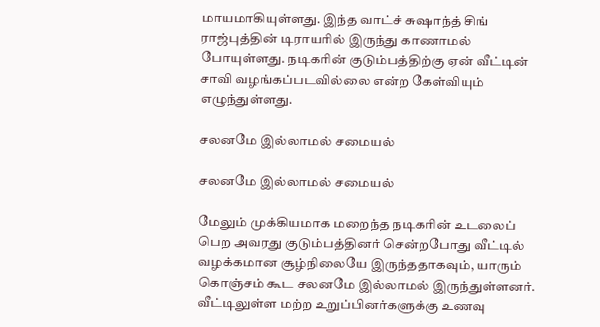மாயமாகியுள்ளது. இந்த வாட்ச் சுஷாந்த் சிங் ராஜ்புத்தின் டிராயரில் இருந்து காணாமல் போயுள்ளது. நடிகரின் குடும்பத்திற்கு ஏன் வீட்டின் சாவி வழங்கப்படவில்லை என்ற கேள்வியும் எழுந்துள்ளது.

சலனமே இல்லாமல் சமையல்

சலனமே இல்லாமல் சமையல்

மேலும் முக்கியமாக மறைந்த நடிகரின் உடலைப் பெற அவரது குடும்பத்தினர் சென்றபோது வீட்டில் வழக்கமான சூழ்நிலையே இருந்ததாகவும், யாரும் கொஞ்சம் கூட சலனமே இல்லாமல் இருந்துள்ளனர். வீட்டிலுள்ள மற்ற உறுப்பினர்களுக்கு உணவு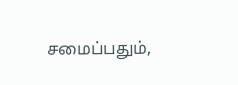சமைப்பதும்,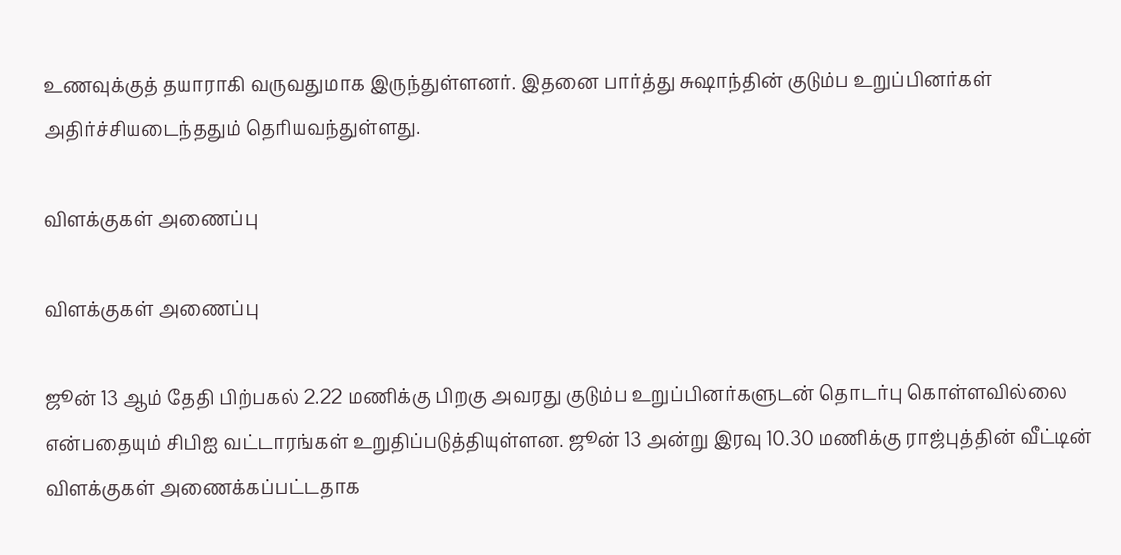உணவுக்குத் தயாராகி வருவதுமாக இருந்துள்ளனர். இதனை பார்த்து சுஷாந்தின் குடும்ப உறுப்பினர்கள் அதிர்ச்சியடைந்ததும் தெரியவந்துள்ளது.

விளக்குகள் அணைப்பு

விளக்குகள் அணைப்பு

ஜூன் 13 ஆம் தேதி பிற்பகல் 2.22 மணிக்கு பிறகு அவரது குடும்ப உறுப்பினர்களுடன் தொடர்பு கொள்ளவில்லை என்பதையும் சிபிஐ வட்டாரங்கள் உறுதிப்படுத்தியுள்ளன. ஜூன் 13 அன்று இரவு 10.30 மணிக்கு ராஜ்புத்தின் வீட்டின் விளக்குகள் அணைக்கப்பட்டதாக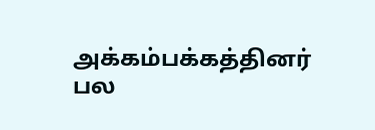அக்கம்பக்கத்தினர் பல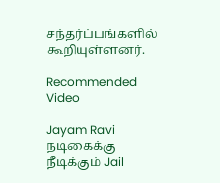சந்தர்ப்பங்களில் கூறியுள்ளனர்.

Recommended Video

Jayam Ravi நடிகைக்கு நீடிக்கும் Jail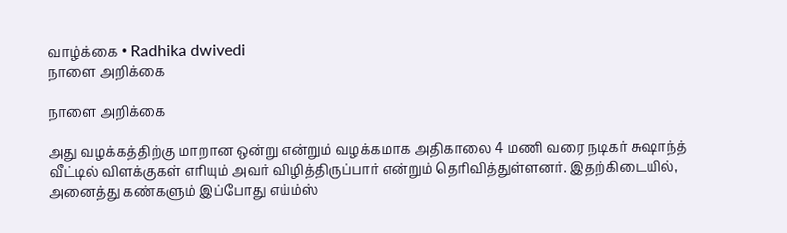வாழ்க்கை • Radhika dwivedi
நாளை அறிக்கை

நாளை அறிக்கை

அது வழக்கத்திற்கு மாறான ஒன்று என்றும் வழக்கமாக அதிகாலை 4 மணி வரை நடிகர் சுஷாந்த் வீட்டில் விளக்குகள் எரியும் அவர் விழித்திருப்பார் என்றும் தெரிவித்துள்ளனர். இதற்கிடையில், அனைத்து கண்களும் இப்போது எய்ம்ஸ்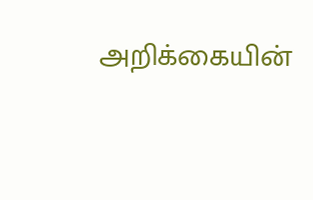அறிக்கையின்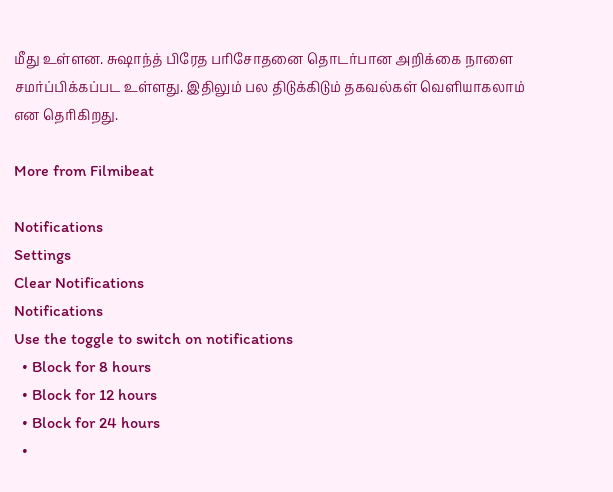மீது உள்ளன. சுஷாந்த் பிரேத பரிசோதனை தொடர்பான அறிக்கை நாளை சமர்ப்பிக்கப்பட உள்ளது. இதிலும் பல திடுக்கிடும் தகவல்கள் வெளியாகலாம் என தெரிகிறது.

More from Filmibeat

Notifications
Settings
Clear Notifications
Notifications
Use the toggle to switch on notifications
  • Block for 8 hours
  • Block for 12 hours
  • Block for 24 hours
  •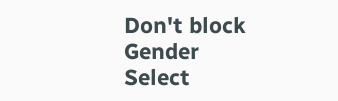Don't block
Gender
Select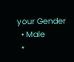your Gender
  • Male
  •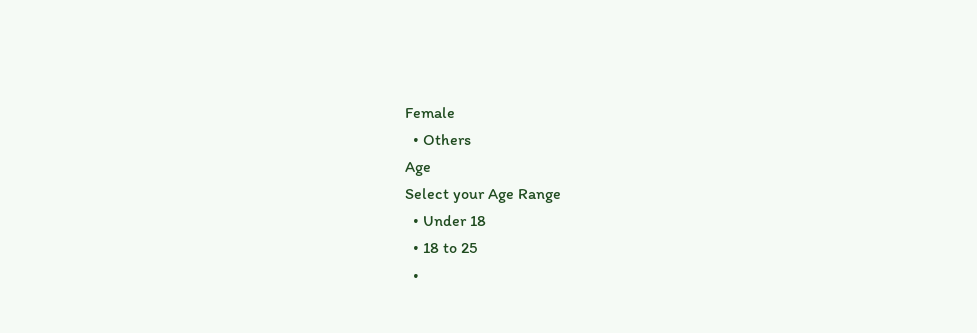Female
  • Others
Age
Select your Age Range
  • Under 18
  • 18 to 25
  •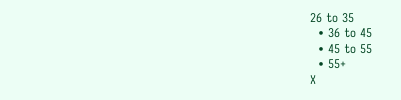26 to 35
  • 36 to 45
  • 45 to 55
  • 55+
X